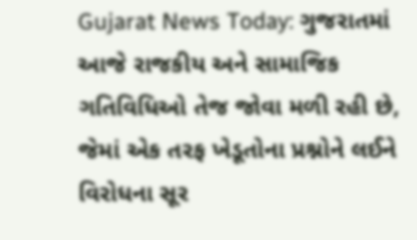Gujarat News Today: ગુજરાતમાં આજે રાજકીય અને સામાજિક ગતિવિધિઓ તેજ જોવા મળી રહી છે, જેમાં એક તરફ ખેડૂતોના પ્રશ્નોને લઈને વિરોધના સૂર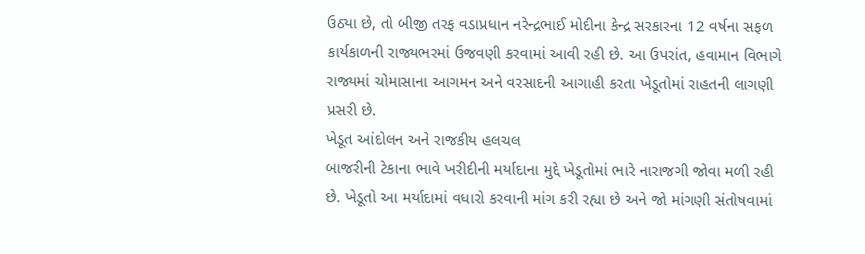ઉઠ્યા છે, તો બીજી તરફ વડાપ્રધાન નરેન્દ્રભાઈ મોદીના કેન્દ્ર સરકારના 12 વર્ષના સફળ કાર્યકાળની રાજ્યભરમાં ઉજવણી કરવામાં આવી રહી છે. આ ઉપરાંત, હવામાન વિભાગે રાજ્યમાં ચોમાસાના આગમન અને વરસાદની આગાહી કરતા ખેડૂતોમાં રાહતની લાગણી પ્રસરી છે.
ખેડૂત આંદોલન અને રાજકીય હલચલ
બાજરીની ટેકાના ભાવે ખરીદીની મર્યાદાના મુદ્દે ખેડૂતોમાં ભારે નારાજગી જોવા મળી રહી છે. ખેડૂતો આ મર્યાદામાં વધારો કરવાની માંગ કરી રહ્યા છે અને જો માંગણી સંતોષવામાં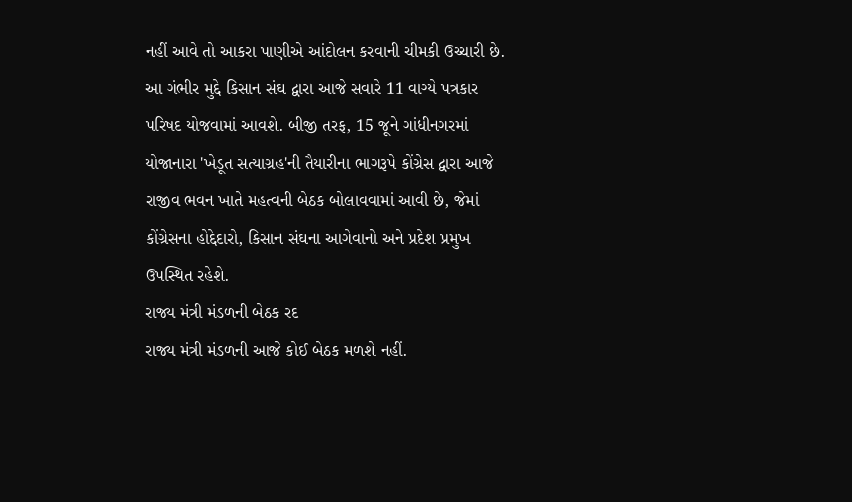નહીં આવે તો આકરા પાણીએ આંદોલન કરવાની ચીમકી ઉચ્ચારી છે. આ ગંભીર મુદ્દે કિસાન સંઘ દ્વારા આજે સવારે 11 વાગ્યે પત્રકાર પરિષદ યોજવામાં આવશે. બીજી તરફ, 15 જૂને ગાંધીનગરમાં યોજાનારા 'ખેડૂત સત્યાગ્રહ'ની તૈયારીના ભાગરૂપે કોંગ્રેસ દ્વારા આજે રાજીવ ભવન ખાતે મહત્વની બેઠક બોલાવવામાં આવી છે, જેમાં કોંગ્રેસના હોદ્દેદારો, કિસાન સંઘના આગેવાનો અને પ્રદેશ પ્રમુખ ઉપસ્થિત રહેશે.
રાજ્ય મંત્રી મંડળની બેઠક રદ
રાજ્ય મંત્રી મંડળની આજે કોઈ બેઠક મળશે નહીં.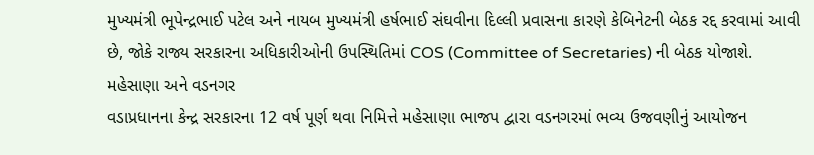મુખ્યમંત્રી ભૂપેન્દ્રભાઈ પટેલ અને નાયબ મુખ્યમંત્રી હર્ષભાઈ સંઘવીના દિલ્લી પ્રવાસના કારણે કેબિનેટની બેઠક રદ્દ કરવામાં આવી છે, જોકે રાજ્ય સરકારના અધિકારીઓની ઉપસ્થિતિમાં COS (Committee of Secretaries) ની બેઠક યોજાશે.
મહેસાણા અને વડનગર
વડાપ્રધાનના કેન્દ્ર સરકારના 12 વર્ષ પૂર્ણ થવા નિમિત્તે મહેસાણા ભાજપ દ્વારા વડનગરમાં ભવ્ય ઉજવણીનું આયોજન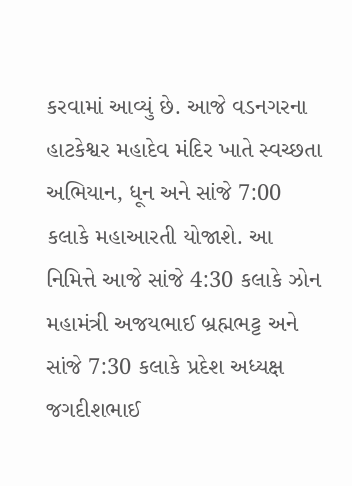કરવામાં આવ્યું છે. આજે વડનગરના હાટકેશ્વર મહાદેવ મંદિર ખાતે સ્વચ્છતા અભિયાન, ધૂન અને સાંજે 7:00 કલાકે મહાઆરતી યોજાશે. આ નિમિત્તે આજે સાંજે 4:30 કલાકે ઝોન મહામંત્રી અજયભાઈ બ્રહ્મભટ્ટ અને સાંજે 7:30 કલાકે પ્રદેશ અધ્યક્ષ જગદીશભાઈ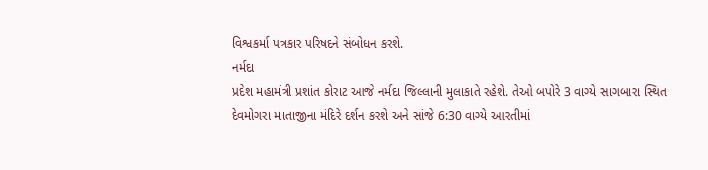વિશ્વકર્મા પત્રકાર પરિષદને સંબોધન કરશે.
નર્મદા
પ્રદેશ મહામંત્રી પ્રશાંત કોરાટ આજે નર્મદા જિલ્લાની મુલાકાતે રહેશે. તેઓ બપોરે 3 વાગ્યે સાગબારા સ્થિત દેવમોગરા માતાજીના મંદિરે દર્શન કરશે અને સાંજે 6:30 વાગ્યે આરતીમાં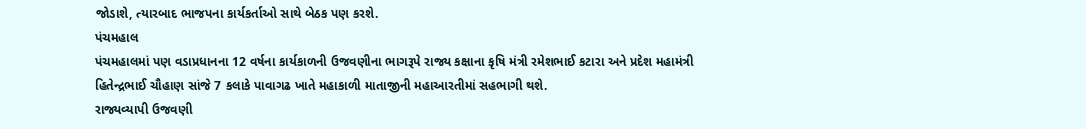જોડાશે, ત્યારબાદ ભાજપના કાર્યકર્તાઓ સાથે બેઠક પણ કરશે.
પંચમહાલ
પંચમહાલમાં પણ વડાપ્રધાનના 12 વર્ષના કાર્યકાળની ઉજવણીના ભાગરૂપે રાજ્ય કક્ષાના કૃષિ મંત્રી રમેશભાઈ કટારા અને પ્રદેશ મહામંત્રી હિતેન્દ્રભાઈ ચૌહાણ સાંજે 7 કલાકે પાવાગઢ ખાતે મહાકાળી માતાજીની મહાઆરતીમાં સહભાગી થશે.
રાજ્યવ્યાપી ઉજવણી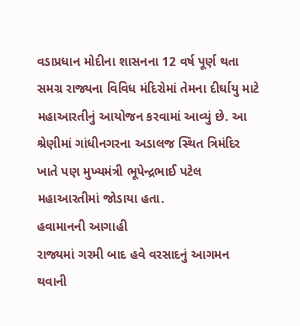વડાપ્રધાન મોદીના શાસનના 12 વર્ષ પૂર્ણ થતા સમગ્ર રાજ્યના વિવિધ મંદિરોમાં તેમના દીર્ઘાયુ માટે મહાઆરતીનું આયોજન કરવામાં આવ્યું છે. આ શ્રેણીમાં ગાંધીનગરના અડાલજ સ્થિત ત્રિમંદિર ખાતે પણ મુખ્યમંત્રી ભૂપેન્દ્રભાઈ પટેલ મહાઆરતીમાં જોડાયા હતા.
હવામાનની આગાહી
રાજ્યમાં ગરમી બાદ હવે વરસાદનું આગમન થવાની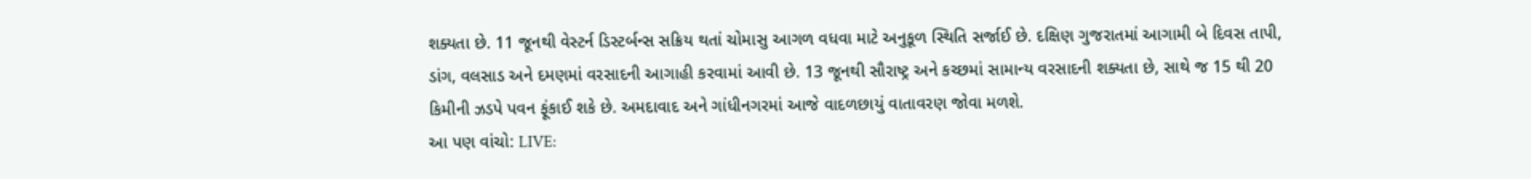શક્યતા છે. 11 જૂનથી વેસ્ટર્ન ડિસ્ટર્બન્સ સક્રિય થતાં ચોમાસુ આગળ વધવા માટે અનુકૂળ સ્થિતિ સર્જાઈ છે. દક્ષિણ ગુજરાતમાં આગામી બે દિવસ તાપી, ડાંગ, વલસાડ અને દમણમાં વરસાદની આગાહી કરવામાં આવી છે. 13 જૂનથી સૌરાષ્ટ્ર અને કચ્છમાં સામાન્ય વરસાદની શક્યતા છે, સાથે જ 15 થી 20 કિમીની ઝડપે પવન ફૂંકાઈ શકે છે. અમદાવાદ અને ગાંધીનગરમાં આજે વાદળછાયું વાતાવરણ જોવા મળશે.
આ પણ વાંચો: LIVE: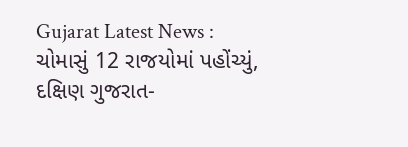Gujarat Latest News : ચોમાસું 12 રાજયોમાં પહોંચ્યું, દક્ષિણ ગુજરાત-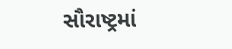સૌરાષ્ટ્રમાં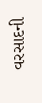વરસાદની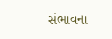સંભાવના